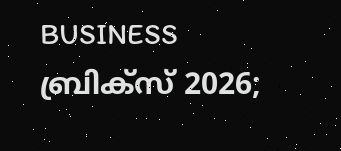BUSINESS
ബ്രിക്സ് 2026;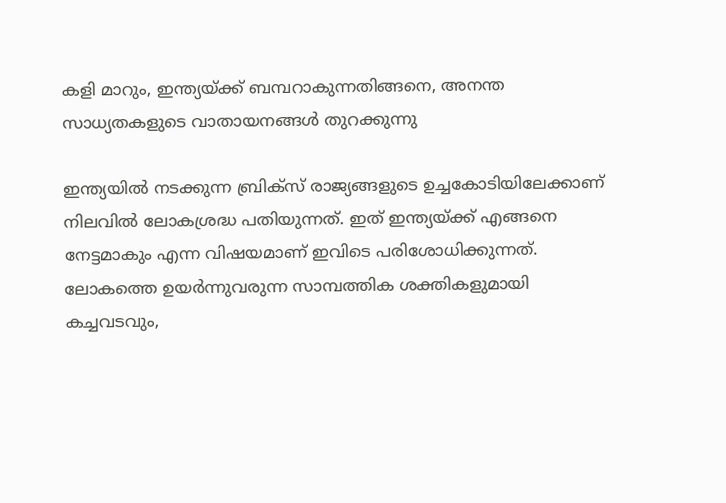കളി മാറും, ഇന്ത്യയ്ക്ക് ബമ്പറാകുന്നതിങ്ങനെ, അനന്ത സാധ്യതകളുടെ വാതായനങ്ങൾ തുറക്കുന്നു

ഇന്ത്യയിൽ നടക്കുന്ന ബ്രിക്സ് രാജ്യങ്ങളുടെ ഉച്ചകോടിയിലേക്കാണ് നിലവിൽ ലോകശ്രദ്ധ പതിയുന്നത്. ഇത് ഇന്ത്യയ്ക്ക് എങ്ങനെ നേട്ടമാകും എന്ന വിഷയമാണ് ഇവിടെ പരിശോധിക്കുന്നത്. ലോകത്തെ ഉയർന്നുവരുന്ന സാമ്പത്തിക ശക്തികളുമായി കച്ചവടവും,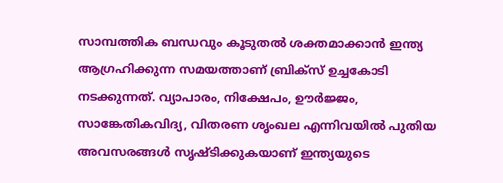സാമ്പത്തിക ബന്ധവും കൂടുതൽ ശക്തമാക്കാൻ ഇന്ത്യ ആഗ്രഹിക്കുന്ന സമയത്താണ് ബ്രിക്സ് ഉച്ചകോടി നടക്കുന്നത്. വ്യാപാരം, നിക്ഷേപം, ഊർജ്ജം, സാങ്കേതികവിദ്യ, വിതരണ ശൃംഖല എന്നിവയിൽ പുതിയ അവസരങ്ങൾ സൃഷ്ടിക്കുകയാണ് ഇന്ത്യയുടെ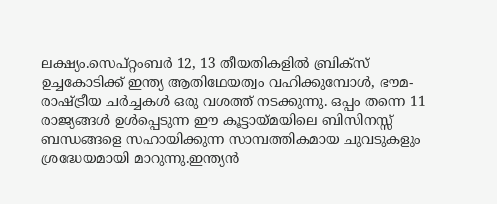ലക്ഷ്യം.സെപ്റ്റംബർ 12, 13 തീയതികളിൽ ബ്രിക്സ് ഉച്ചകോടിക്ക് ഇന്ത്യ ആതിഥേയത്വം വഹിക്കുമ്പോൾ, ഭൗമ-രാഷ്ട്രീയ ചർച്ചകൾ ഒരു വശത്ത് നടക്കുന്നു. ഒപ്പം തന്നെ 11 രാജ്യങ്ങൾ ഉൾപ്പെടുന്ന ഈ കൂട്ടായ്മയിലെ ബിസിനസ്സ് ബന്ധങ്ങളെ സഹായിക്കുന്ന സാമ്പത്തികമായ ചുവടുകളും ശ്രദ്ധേയമായി മാറുന്നു.ഇന്ത്യൻ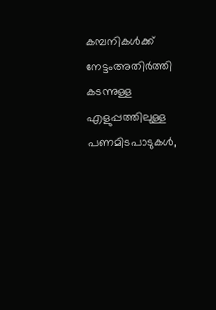കമ്പനികൾക്ക് നേട്ടംഅതിർത്തി കടന്നുള്ള എളുപ്പത്തിലുള്ള പണമിടപാടുകൾ,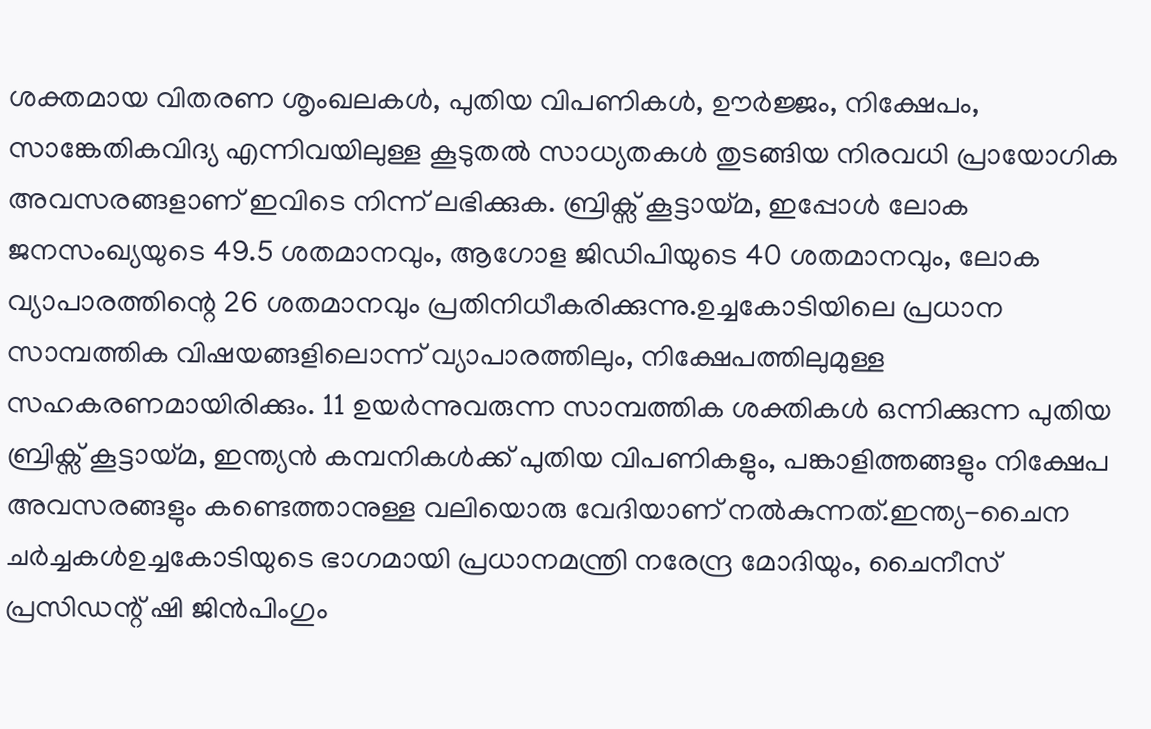ശക്തമായ വിതരണ ശൃംഖലകൾ, പുതിയ വിപണികൾ, ഊർജ്ജം, നിക്ഷേപം, സാങ്കേതികവിദ്യ എന്നിവയിലുള്ള കൂടുതൽ സാധ്യതകൾ തുടങ്ങിയ നിരവധി പ്രായോഗിക അവസരങ്ങളാണ് ഇവിടെ നിന്ന് ലഭിക്കുക. ബ്രിക്സ് കൂട്ടായ്മ, ഇപ്പോൾ ലോക ജനസംഖ്യയുടെ 49.5 ശതമാനവും, ആഗോള ജിഡിപിയുടെ 40 ശതമാനവും, ലോക വ്യാപാരത്തിന്റെ 26 ശതമാനവും പ്രതിനിധീകരിക്കുന്നു.ഉച്ചകോടിയിലെ പ്രധാന സാമ്പത്തിക വിഷയങ്ങളിലൊന്ന് വ്യാപാരത്തിലും, നിക്ഷേപത്തിലുമുള്ള സഹകരണമായിരിക്കും. 11 ഉയർന്നുവരുന്ന സാമ്പത്തിക ശക്തികൾ ഒന്നിക്കുന്ന പുതിയ ബ്രിക്സ് കൂട്ടായ്മ, ഇന്ത്യൻ കമ്പനികൾക്ക് പുതിയ വിപണികളും, പങ്കാളിത്തങ്ങളും നിക്ഷേപ അവസരങ്ങളും കണ്ടെത്താനുള്ള വലിയൊരു വേദിയാണ് നൽകുന്നത്.ഇന്ത്യ-ചൈന ചർച്ചകൾഉച്ചകോടിയുടെ ഭാഗമായി പ്രധാനമന്ത്രി നരേന്ദ്ര മോദിയും, ചൈനീസ് പ്രസിഡന്റ് ഷി ജിൻപിംഗും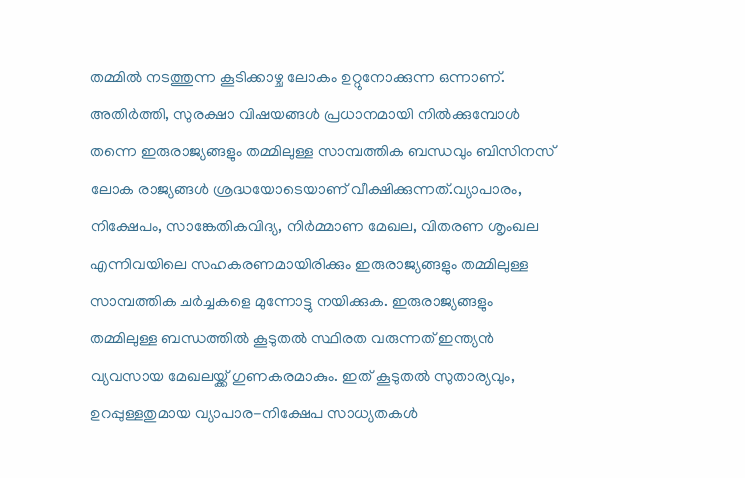തമ്മിൽ നടത്തുന്ന കൂടിക്കാഴ്ച ലോകം ഉറ്റുനോക്കുന്ന ഒന്നാണ്. അതിർത്തി, സുരക്ഷാ വിഷയങ്ങൾ പ്രധാനമായി നിൽക്കുമ്പോൾ തന്നെ ഇരുരാജ്യങ്ങളും തമ്മിലുള്ള സാമ്പത്തിക ബന്ധവും ബിസിനസ് ലോക രാജ്യങ്ങൾ ശ്രദ്ധയോടെയാണ് വീക്ഷിക്കുന്നത്.വ്യാപാരം, നിക്ഷേപം, സാങ്കേതികവിദ്യ, നിർമ്മാണ മേഖല, വിതരണ ശൃംഖല എന്നിവയിലെ സഹകരണമായിരിക്കും ഇരുരാജ്യങ്ങളും തമ്മിലുള്ള സാമ്പത്തിക ചർച്ചകളെ മുന്നോട്ടു നയിക്കുക. ഇരുരാജ്യങ്ങളും തമ്മിലുള്ള ബന്ധത്തിൽ കൂടുതൽ സ്ഥിരത വരുന്നത് ഇന്ത്യൻ വ്യവസായ മേഖലയ്ക്ക് ഗുണകരമാകും. ഇത് കൂടുതൽ സുതാര്യവും, ഉറപ്പുള്ളതുമായ വ്യാപാര-നിക്ഷേപ സാധ്യതകൾ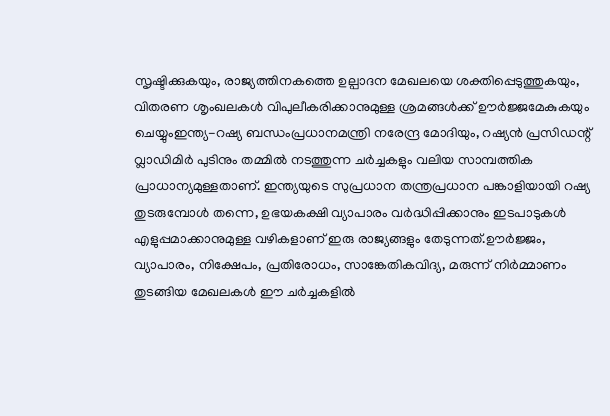സൃഷ്ടിക്കുകയും, രാജ്യത്തിനകത്തെ ഉല്പാദന മേഖലയെ ശക്തിപ്പെടുത്തുകയും, വിതരണ ശൃംഖലകൾ വിപുലീകരിക്കാനുമുള്ള ശ്രമങ്ങൾക്ക് ഊർജ്ജമേകുകയും ചെയ്യുംഇന്ത്യ-റഷ്യ ബന്ധംപ്രധാനമന്ത്രി നരേന്ദ്ര മോദിയും, റഷ്യൻ പ്രസിഡന്റ് വ്ലാഡിമിർ പുടിനും തമ്മിൽ നടത്തുന്ന ചർച്ചകളും വലിയ സാമ്പത്തിക പ്രാധാന്യമുള്ളതാണ്. ഇന്ത്യയുടെ സുപ്രധാന തന്ത്രപ്രധാന പങ്കാളിയായി റഷ്യ തുടരുമ്പോൾ തന്നെ, ഉഭയകക്ഷി വ്യാപാരം വർദ്ധിപ്പിക്കാനും ഇടപാടുകൾ എളുപ്പമാക്കാനുമുള്ള വഴികളാണ് ഇരു രാജ്യങ്ങളും തേടുന്നത്.ഊർജ്ജം, വ്യാപാരം, നിക്ഷേപം, പ്രതിരോധം, സാങ്കേതികവിദ്യ, മരുന്ന് നിർമ്മാണം തുടങ്ങിയ മേഖലകൾ ഈ ചർച്ചകളിൽ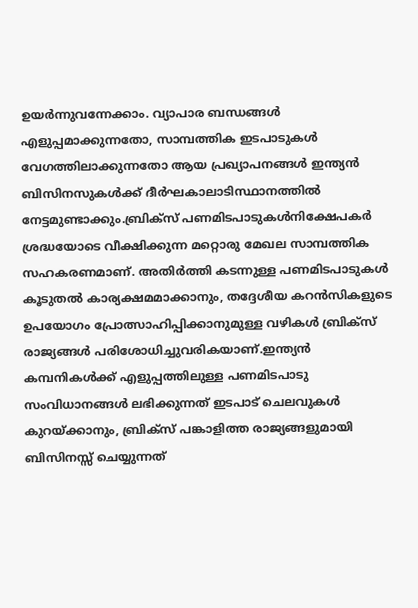ഉയർന്നുവന്നേക്കാം. വ്യാപാര ബന്ധങ്ങൾ എളുപ്പമാക്കുന്നതോ, സാമ്പത്തിക ഇടപാടുകൾ വേഗത്തിലാക്കുന്നതോ ആയ പ്രഖ്യാപനങ്ങൾ ഇന്ത്യൻ ബിസിനസുകൾക്ക് ദീർഘകാലാടിസ്ഥാനത്തിൽ നേട്ടമുണ്ടാക്കും.ബ്രിക്സ് പണമിടപാടുകൾനിക്ഷേപകർ ശ്രദ്ധയോടെ വീക്ഷിക്കുന്ന മറ്റൊരു മേഖല സാമ്പത്തിക സഹകരണമാണ്. അതിർത്തി കടന്നുള്ള പണമിടപാടുകൾ കൂടുതൽ കാര്യക്ഷമമാക്കാനും, തദ്ദേശീയ കറൻസികളുടെ ഉപയോഗം പ്രോത്സാഹിപ്പിക്കാനുമുള്ള വഴികൾ ബ്രിക്സ് രാജ്യങ്ങൾ പരിശോധിച്ചുവരികയാണ്.ഇന്ത്യൻ കമ്പനികൾക്ക് എളുപ്പത്തിലുള്ള പണമിടപാടു സംവിധാനങ്ങൾ ലഭിക്കുന്നത് ഇടപാട് ചെലവുകൾ കുറയ്ക്കാനും, ബ്രിക്സ് പങ്കാളിത്ത രാജ്യങ്ങളുമായി ബിസിനസ്സ് ചെയ്യുന്നത്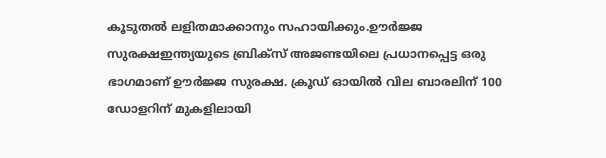കൂടുതൽ ലളിതമാക്കാനും സഹായിക്കും.ഊർജ്ജ സുരക്ഷഇന്ത്യയുടെ ബ്രിക്സ് അജണ്ടയിലെ പ്രധാനപ്പെട്ട ഒരു ഭാഗമാണ് ഊർജ്ജ സുരക്ഷ. ക്രൂഡ് ഓയിൽ വില ബാരലിന് 100 ഡോളറിന് മുകളിലായി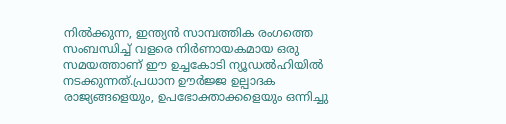നിൽക്കുന്ന, ഇന്ത്യൻ സാമ്പത്തിക രംഗത്തെ സംബന്ധിച്ച് വളരെ നിർണായകമായ ഒരു സമയത്താണ് ഈ ഉച്ചകോടി ന്യൂഡൽഹിയിൽ നടക്കുന്നത്.പ്രധാന ഊർജ്ജ ഉല്പാദക രാജ്യങ്ങളെയും, ഉപഭോക്താക്കളെയും ഒന്നിച്ചു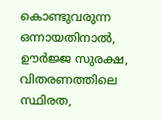കൊണ്ടുവരുന്ന ഒന്നായതിനാൽ, ഊർജ്ജ സുരക്ഷ, വിതരണത്തിലെ സ്ഥിരത,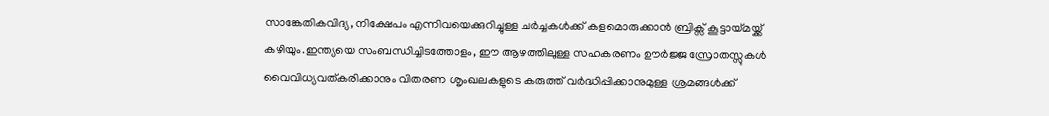സാങ്കേതികവിദ്യ, നിക്ഷേപം എന്നിവയെക്കുറിച്ചുള്ള ചർച്ചകൾക്ക് കളമൊരുക്കാൻ ബ്രിക്സ് കൂട്ടായ്മയ്ക്ക് കഴിയും.ഇന്ത്യയെ സംബന്ധിച്ചിടത്തോളം, ഈ ആഴത്തിലുള്ള സഹകരണം ഊർജ്ജ സ്രോതസ്സുകൾ വൈവിധ്യവത്കരിക്കാനും വിതരണ ശൃംഖലകളുടെ കരുത്ത് വർദ്ധിപ്പിക്കാനുമുള്ള ശ്രമങ്ങൾക്ക്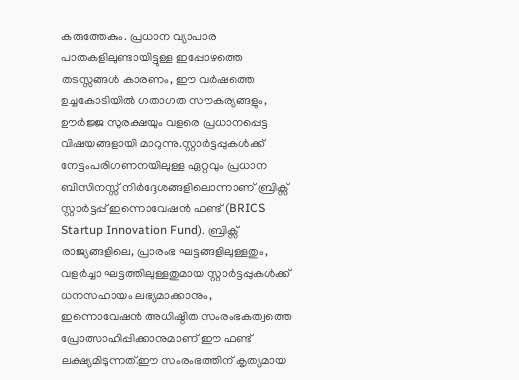കരുത്തേകും. പ്രധാന വ്യാപാര പാതകളിലുണ്ടായിട്ടുള്ള ഇപ്പോഴത്തെ തടസ്സങ്ങൾ കാരണം, ഈ വർഷത്തെ ഉച്ചകോടിയിൽ ഗതാഗത സൗകര്യങ്ങളും, ഊർജ്ജ സുരക്ഷയും വളരെ പ്രധാനപ്പെട്ട വിഷയങ്ങളായി മാറുന്നു.സ്റ്റാർട്ടപ്പുകൾക്ക് നേട്ടംപരിഗണനയിലുള്ള ഏറ്റവും പ്രധാന ബിസിനസ്സ് നിർദ്ദേശങ്ങളിലൊന്നാണ് ബ്രിക്സ് സ്റ്റാർട്ടപ്പ് ഇന്നൊവേഷൻ ഫണ്ട് (BRICS Startup Innovation Fund). ബ്രിക്സ് രാജ്യങ്ങളിലെ, പ്രാരംഭ ഘട്ടങ്ങളിലുള്ളതും, വളർച്ചാ ഘട്ടത്തിലുള്ളതുമായ സ്റ്റാർട്ടപ്പുകൾക്ക് ധനസഹായം ലഭ്യമാക്കാനും, ഇന്നൊവേഷൻ അധിഷ്ഠിത സംരംഭകത്വത്തെ പ്രോത്സാഹിപ്പിക്കാനുമാണ് ഈ ഫണ്ട് ലക്ഷ്യമിടുന്നത്.ഈ സംരംഭത്തിന് കൃത്യമായ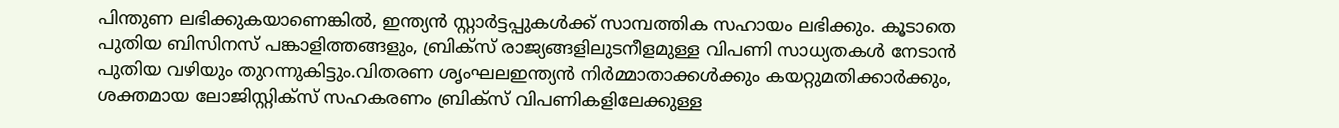പിന്തുണ ലഭിക്കുകയാണെങ്കിൽ, ഇന്ത്യൻ സ്റ്റാർട്ടപ്പുകൾക്ക് സാമ്പത്തിക സഹായം ലഭിക്കും. കൂടാതെ പുതിയ ബിസിനസ് പങ്കാളിത്തങ്ങളും, ബ്രിക്സ് രാജ്യങ്ങളിലുടനീളമുള്ള വിപണി സാധ്യതകൾ നേടാൻ പുതിയ വഴിയും തുറന്നുകിട്ടും.വിതരണ ശൃംഘലഇന്ത്യൻ നിർമ്മാതാക്കൾക്കും കയറ്റുമതിക്കാർക്കും, ശക്തമായ ലോജിസ്റ്റിക്സ് സഹകരണം ബ്രിക്സ് വിപണികളിലേക്കുള്ള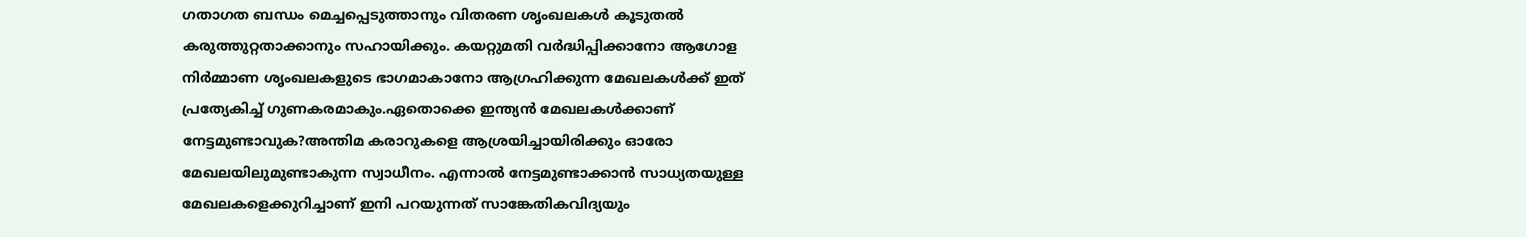ഗതാഗത ബന്ധം മെച്ചപ്പെടുത്താനും വിതരണ ശൃംഖലകൾ കൂടുതൽ കരുത്തുറ്റതാക്കാനും സഹായിക്കും. കയറ്റുമതി വർദ്ധിപ്പിക്കാനോ ആഗോള നിർമ്മാണ ശൃംഖലകളുടെ ഭാഗമാകാനോ ആഗ്രഹിക്കുന്ന മേഖലകൾക്ക് ഇത് പ്രത്യേകിച്ച് ഗുണകരമാകും.ഏതൊക്കെ ഇന്ത്യൻ മേഖലകൾക്കാണ് നേട്ടമുണ്ടാവുക?അന്തിമ കരാറുകളെ ആശ്രയിച്ചായിരിക്കും ഓരോ മേഖലയിലുമുണ്ടാകുന്ന സ്വാധീനം. എന്നാൽ നേട്ടമുണ്ടാക്കാൻ സാധ്യതയുള്ള മേഖലകളെക്കുറിച്ചാണ് ഇനി പറയുന്നത് സാങ്കേതികവിദ്യയും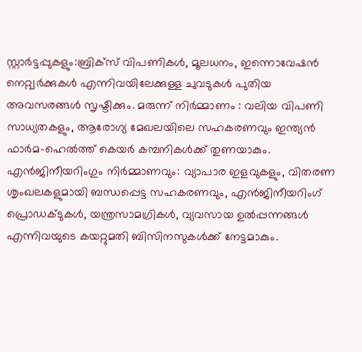സ്റ്റാർട്ടപ്പുകളും:ബ്രിക്സ് വിപണികൾ, മൂലധനം, ഇന്നൊവേഷൻ നെറ്റ്വർക്കുകൾ എന്നിവയിലേക്കുള്ള ചുവടുകൾ പുതിയ അവസരങ്ങൾ സൃഷ്ടിക്കും. മരുന്ന് നിർമ്മാണം : വലിയ വിപണി സാധ്യതകളും, ആരോഗ്യ മേഖലയിലെ സഹകരണവും ഇന്ത്യൻ ഫാർമ-ഹെൽത്ത് കെയർ കമ്പനികൾക്ക് തുണയാകും. എൻജിനീയറിംഗും നിർമ്മാണവും: വ്യാപാര ഇളവുകളും, വിതരണ ശൃംഖലകളുമായി ബന്ധപ്പെട്ട സഹകരണവും, എൻജിനീയറിംഗ് പ്രൊഡക്ടുകൾ, യന്ത്രസാമഗ്രികൾ, വ്യവസായ ഉൽപ്പന്നങ്ങൾ എന്നിവയുടെ കയറ്റുമതി ബിസിനസുകൾക്ക് നേട്ടമാകും.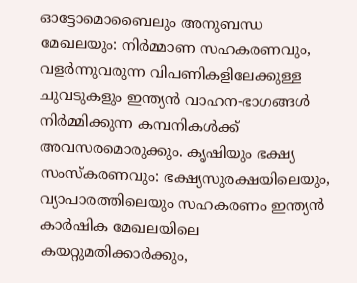ഓട്ടോമൊബൈലും അനുബന്ധ മേഖലയും: നിർമ്മാണ സഹകരണവും, വളർന്നുവരുന്ന വിപണികളിലേക്കുള്ള ചുവടുകളും ഇന്ത്യൻ വാഹന-ഭാഗങ്ങൾ നിർമ്മിക്കുന്ന കമ്പനികൾക്ക് അവസരമൊരുക്കും. കൃഷിയും ഭക്ഷ്യ സംസ്കരണവും: ഭക്ഷ്യസുരക്ഷയിലെയും, വ്യാപാരത്തിലെയും സഹകരണം ഇന്ത്യൻ കാർഷിക മേഖലയിലെ കയറ്റുമതിക്കാർക്കും,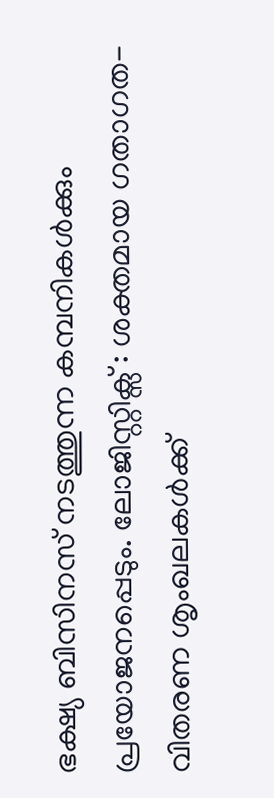ഭക്ഷ്യ ബിസിനസ് നടത്തുന്ന കമ്പനികൾക്കും പ്രയോജനപ്പെടും. ലോജിസ്റ്റിക്സ് : ശക്തമായ ഗതാഗത-വിതരണ ശൃംഖലകൾക്ക്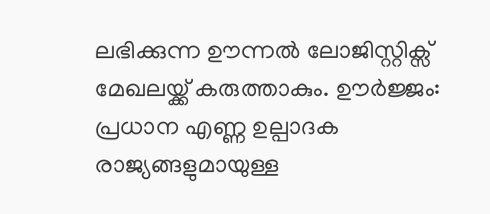ലഭിക്കുന്ന ഊന്നൽ ലോജിസ്റ്റിക്സ് മേഖലയ്ക്ക് കരുത്താകും. ഊർജ്ജം: പ്രധാന എണ്ണ ഉല്പാദക രാജ്യങ്ങളുമായുള്ള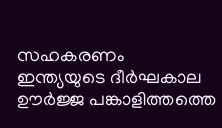സഹകരണം ഇന്ത്യയുടെ ദീർഘകാല ഊർജ്ജ പങ്കാളിത്തത്തെ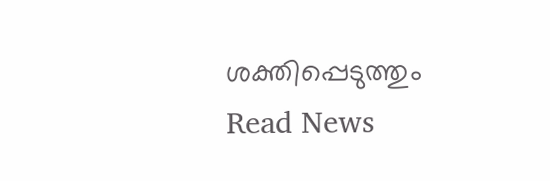ശക്തിപ്പെടുത്തും
Read News